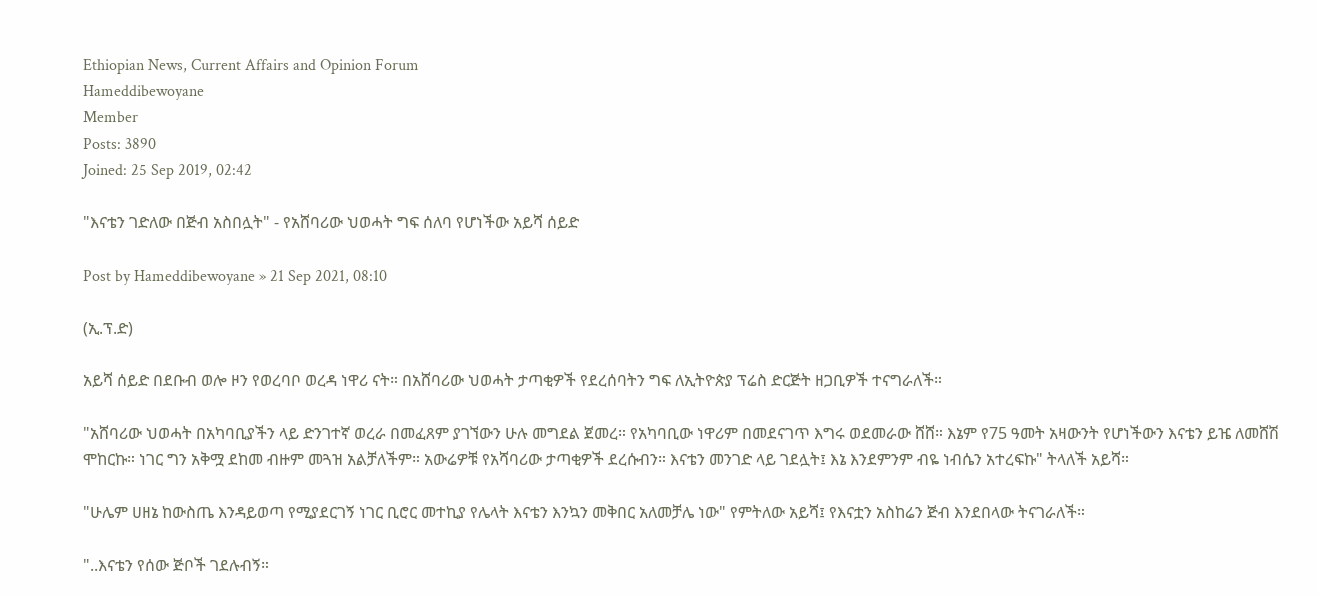Ethiopian News, Current Affairs and Opinion Forum
Hameddibewoyane
Member
Posts: 3890
Joined: 25 Sep 2019, 02:42

"እናቴን ገድለው በጅብ አስበሏት" - የአሸባሪው ህወሓት ግፍ ሰለባ የሆነችው አይሻ ሰይድ

Post by Hameddibewoyane » 21 Sep 2021, 08:10

(ኢ.ፕ.ድ)

አይሻ ሰይድ በደቡብ ወሎ ዞን የወረባቦ ወረዳ ነዋሪ ናት። በአሸባሪው ህወሓት ታጣቂዎች የደረሰባትን ግፍ ለኢትዮጵያ ፕሬስ ድርጅት ዘጋቢዎች ተናግራለች።

"አሸባሪው ህወሓት በአካባቢያችን ላይ ድንገተኛ ወረራ በመፈጸም ያገኘውን ሁሉ መግደል ጀመረ። የአካባቢው ነዋሪም በመደናገጥ እግሩ ወደመራው ሸሸ። እኔም የ75 ዓመት አዛውንት የሆነችውን እናቴን ይዤ ለመሸሽ ሞከርኩ። ነገር ግን አቅሟ ደከመ ብዙም መጓዝ አልቻለችም። አውሬዎቹ የአሻባሪው ታጣቂዎች ደረሱብን። እናቴን መንገድ ላይ ገደሏት፤ እኔ እንደምንም ብዬ ነብሴን አተረፍኩ" ትላለች አይሻ።

"ሁሌም ሀዘኔ ከውስጤ እንዳይወጣ የሚያደርገኝ ነገር ቢሮር መተኪያ የሌላት እናቴን እንኳን መቅበር አለመቻሌ ነው" የምትለው አይሻ፤ የእናቷን አስከሬን ጅብ እንደበላው ትናገራለች።

"..እናቴን የሰው ጅቦች ገደሉብኝ።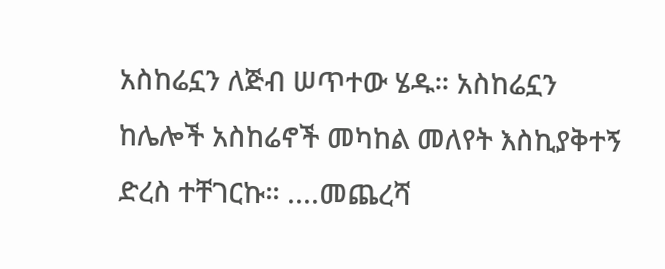አስከሬኗን ለጅብ ሠጥተው ሄዱ። አስከሬኗን ከሌሎች አስከሬኖች መካከል መለየት እስኪያቅተኝ ድረስ ተቸገርኩ። ....መጨረሻ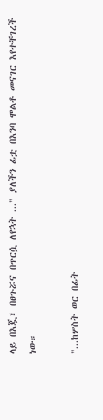ላይ በእጇ፣ በፀጉሯና በጥርሷ ለየኋት ..." ያለችን ፊቷ በእንባ ሞልቶ መናገር እየተቸገረች ነው።

"...ከሦስት ወር በፊት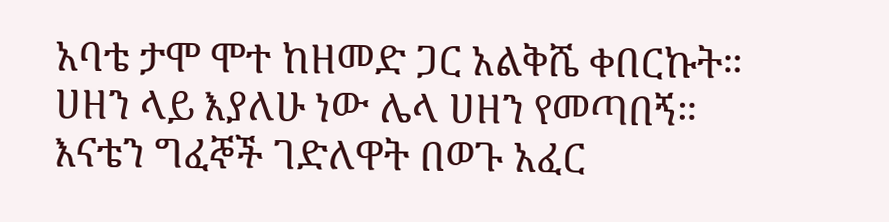አባቴ ታሞ ሞተ ከዘመድ ጋር አልቅሼ ቀበርኩት። ሀዘን ላይ እያለሁ ነው ሌላ ሀዘን የመጣበኝ። እናቴን ግፈኞች ገድለዋት በወጉ አፈር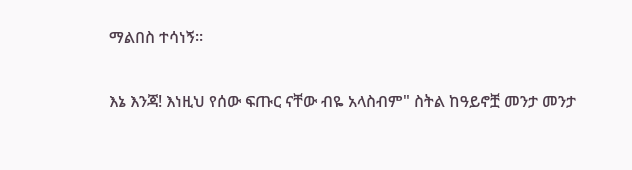ማልበስ ተሳነኝ።

እኔ እንጃ! እነዚህ የሰው ፍጡር ናቸው ብዬ አላስብም" ስትል ከዓይኖቿ መንታ መንታ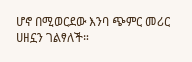ሆኖ በሚወርደው እንባ ጭምር መሪር ሀዘኗን ገልፃለች።